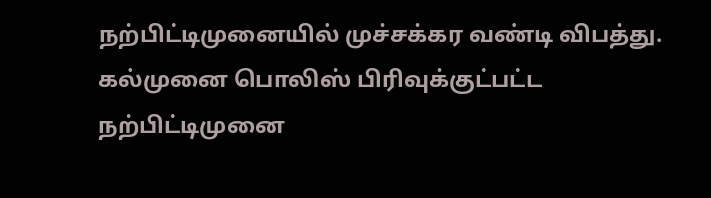நற்பிட்டிமுனையில் முச்சக்கர வண்டி விபத்து.
கல்முனை பொலிஸ் பிரிவுக்குட்பட்ட நற்பிட்டிமுனை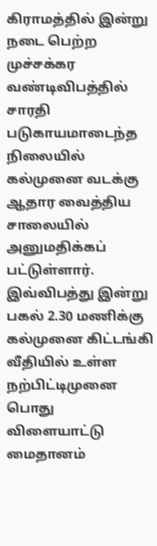கிராமத்தில் இன்று நடை பெற்ற முச்சக்கர வண்டிவிபத்தில் சாரதி படுகாயமாடைந்த நிலையில் கல்முனை வடக்கு ஆதார வைத்திய சாலையில் அனுமதிக்கப் பட்டுள்ளார்.
இவ்விபத்து இன்று பகல் 2.30 மணிக்கு கல்முனை கிட்டங்கி வீதியில் உள்ள நற்பிட்டிமுனை பொது விளையாட்டு மைதானம்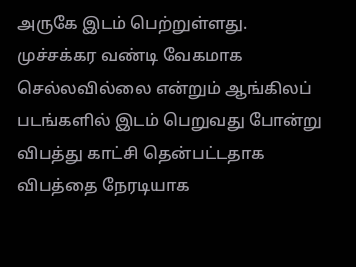அருகே இடம் பெற்றுள்ளது.
முச்சக்கர வண்டி வேகமாக செல்லவில்லை என்றும் ஆங்கிலப் படங்களில் இடம் பெறுவது போன்று விபத்து காட்சி தென்பட்டதாக விபத்தை நேரடியாக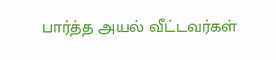பார்த்த அயல் வீட்டவர்கள்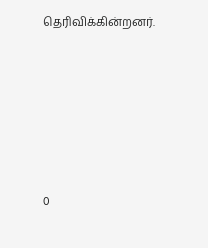தெரிவிக்கின்றனர்.






0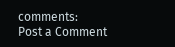comments:
Post a Comment